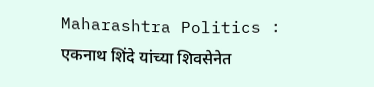Maharashtra Politics : एकनाथ शिंदे यांच्या शिवसेनेत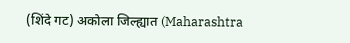(शिंदे गट) अकोला जिल्ह्यात (Maharashtra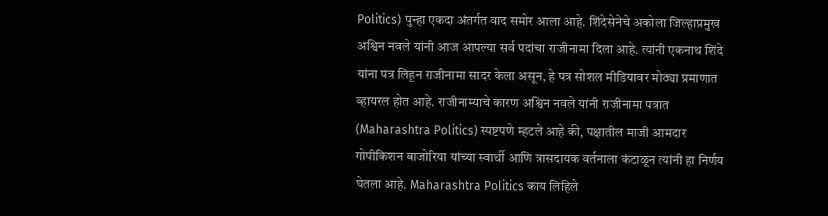Politics) पुन्हा एकदा अंतर्गत वाद समोर आला आहे. शिंदेसेनेचे अकोला जिल्हाप्रमुख अश्विन नवले यांनी आज आपल्या सर्व पदांचा राजीनामा दिला आहे. त्यांनी एकनाथ शिंदे यांना पत्र लिहून राजीनामा सादर केला असून, हे पत्र सोशल मीडियावर मोठ्या प्रमाणात व्हायरल होत आहे. राजीनाम्याचे कारण अश्विन नवले यांनी राजीनामा पत्रात (Maharashtra Politics) स्पष्टपणे म्हटले आहे की, पक्षातील माजी आमदार गोपीकिशन बाजोरिया यांच्या स्वार्थी आणि त्रासदायक वर्तनाला कंटाळून त्यांनी हा निर्णय घेतला आहे. Maharashtra Politics काय लिहिले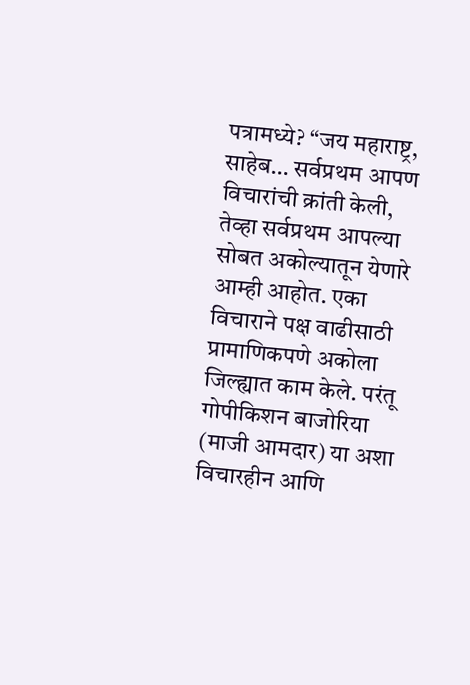पत्रामध्ये? “जय महाराष्ट्र, साहेब… सर्वप्रथम आपण विचारांची क्रांती केली, तेव्हा सर्वप्रथम आपल्या सोबत अकोल्यातून येणारे आम्ही आहोत. एका विचाराने पक्ष वाढीसाठी प्रामाणिकपणे अकोला जिल्ह्यात काम केले. परंतू गोपीकिशन बाजोरिया (माजी आमदार) या अशा विचारहीन आणि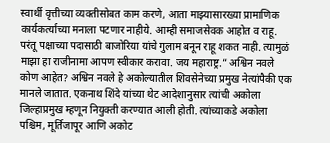स्वार्थी वृत्तीच्या व्यक्तीसोबत काम करणे, आता माझ्यासारख्या प्रामाणिक कार्यकर्त्याच्या मनाला पटणार नाहीये. आम्ही समाजसेवक आहोत व राहू. परंतू पक्षाच्या पदासाठी बाजोरिया यांचे गुलाम बनून राहू शकत नाही. त्यामुळं माझा हा राजीनामा आपण स्वीकार करावा. जय महाराष्ट्र.” अश्विन नवले कोण आहेत? अश्विन नवले हे अकोल्यातील शिवसेनेच्या प्रमुख नेत्यांपैकी एक मानले जातात. एकनाथ शिंदे यांच्या थेट आदेशानुसार त्यांची अकोला जिल्हाप्रमुख म्हणून नियुक्ती करण्यात आली होती. त्यांच्याकडे अकोला पश्चिम, मूर्तिजापूर आणि अकोट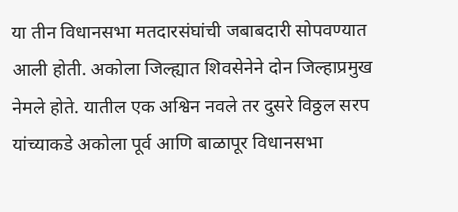या तीन विधानसभा मतदारसंघांची जबाबदारी सोपवण्यात आली होती. अकोला जिल्ह्यात शिवसेनेने दोन जिल्हाप्रमुख नेमले होते. यातील एक अश्विन नवले तर दुसरे विठ्ठल सरप यांच्याकडे अकोला पूर्व आणि बाळापूर विधानसभा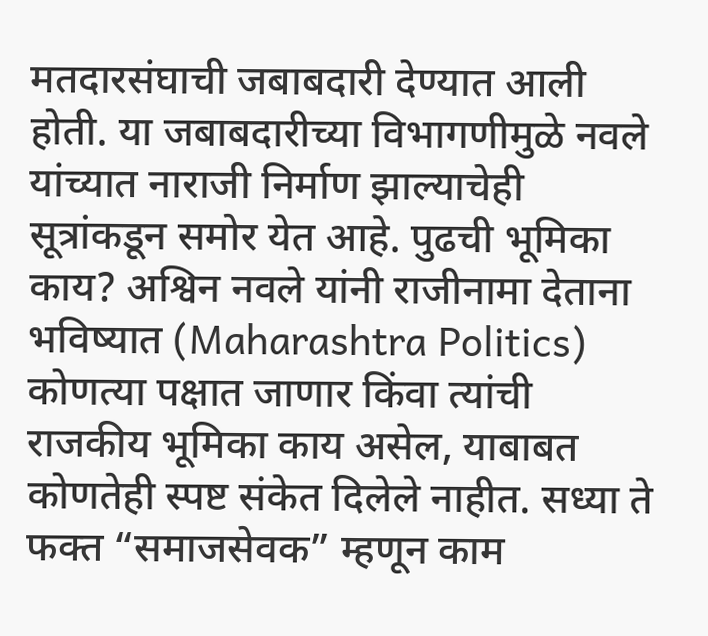मतदारसंघाची जबाबदारी देण्यात आली होती. या जबाबदारीच्या विभागणीमुळे नवले यांच्यात नाराजी निर्माण झाल्याचेही सूत्रांकडून समोर येत आहे. पुढची भूमिका काय? अश्विन नवले यांनी राजीनामा देताना भविष्यात (Maharashtra Politics) कोणत्या पक्षात जाणार किंवा त्यांची राजकीय भूमिका काय असेल, याबाबत कोणतेही स्पष्ट संकेत दिलेले नाहीत. सध्या ते फक्त “समाजसेवक” म्हणून काम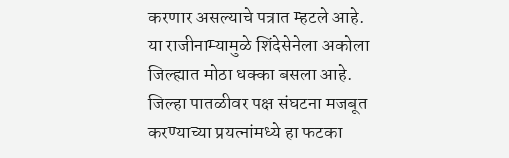करणार असल्याचे पत्रात म्हटले आहे. या राजीनाम्यामुळे शिंदेसेनेला अकोला जिल्ह्यात मोठा धक्का बसला आहे. जिल्हा पातळीवर पक्ष संघटना मजबूत करण्याच्या प्रयत्नांमध्ये हा फटका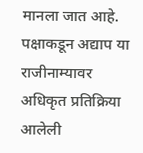मानला जात आहे. पक्षाकडून अद्याप या राजीनाम्यावर अधिकृत प्रतिक्रिया आलेली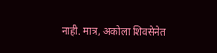नाही. मात्र, अकोला शिवसेनेत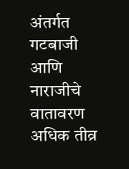अंतर्गत गटबाजी आणि नाराजीचे वातावरण अधिक तीव्र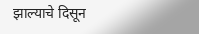झाल्याचे दिसून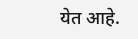येत आहे.